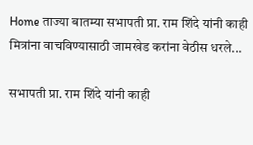Home ताज्या बातम्या सभापती प्रा. राम शिंदे यांनी काही मित्रांना वाचविण्यासाठी जामखेड करांना वेठीस धरले...

सभापती प्रा. राम शिंदे यांनी काही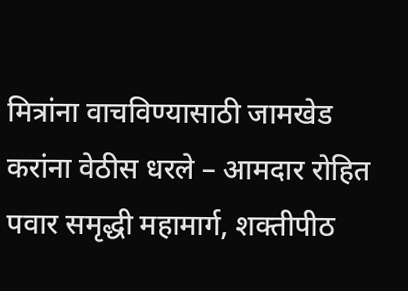मित्रांना वाचविण्यासाठी जामखेड करांना वेठीस धरले – आमदार रोहित पवार समृद्धी महामार्ग, शक्तीपीठ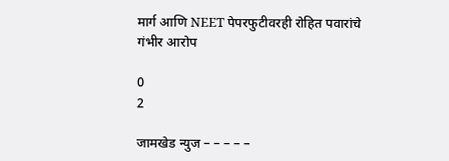मार्ग आणि NEET पेपरफुटीवरही रोहित पवारांचे गंभीर आरोप

0
2

जामखेड न्युज – – – – –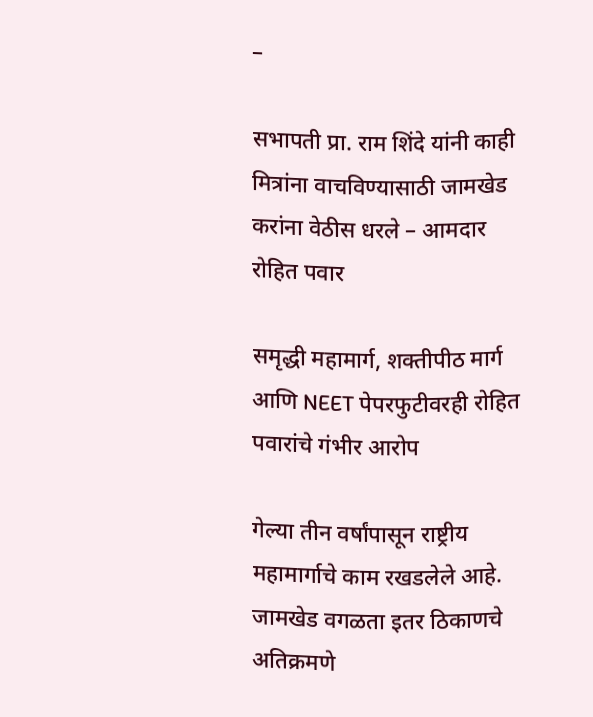–

सभापती प्रा. राम शिंदे यांनी काही मित्रांना वाचविण्यासाठी जामखेड करांना वेठीस धरले – आमदार रोहित पवार

समृद्धी महामार्ग, शक्तीपीठ मार्ग आणि NEET पेपरफुटीवरही रोहित पवारांचे गंभीर आरोप

गेल्या तीन वर्षांपासून राष्ट्रीय महामार्गाचे काम रखडलेले आहे. जामखेड वगळता इतर ठिकाणचे अतिक्रमणे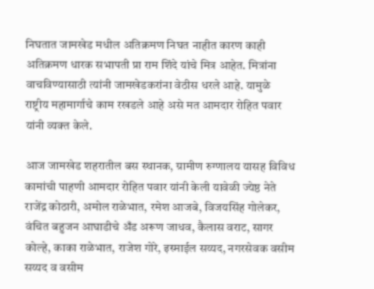निघतात जामखेड मधील अतिक्रमण निघत नाहीत कारण काही अतिक्रमण धारक सभापती प्रा राम शिंदे यांचे मित्र आहेत. मित्रांना वाचविण्यासाठी त्यांनी जामखेडकरांना वेठीस धरले आहे. यामुळे राष्ट्रीय महामार्गाचे काम रखडले आहे असे मत आमदार रोहित पवार यांनी व्यक्त केले.

आज जामखेड शहरातील बस स्थानक, ग्रामीण रुग्णालय यासह विविध कामांची पाहणी आमदार रोहित पवार यांनी केली यावेळी ज्येष्ठ नेते राजेंद्र कोठारी, अमोल राळेभात, रमेश आजबे, विजयसिंह गोलेकर, वंचित बहुजन आघाडीचे अँड अरूण जाधव, कैलास वराट, सागर कोल्हे, काका राळेभात, राजेश गोरे, इस्माईल सय्यद, नगरसेवक वसीम सय्यद व वसीम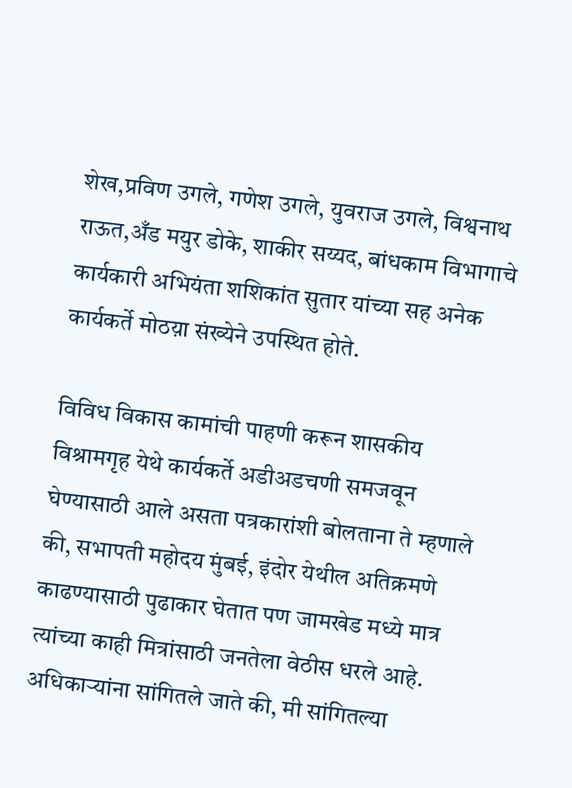शेख,प्रविण उगले, गणेश उगले, युवराज उगले, विश्वनाथ राऊत,अँड मयुर डोके, शाकीर सय्यद, बांधकाम विभागाचे कार्यकारी अभियंता शशिकांत सुतार यांच्या सह अनेक कार्यकर्ते मोठय़ा संख्येने उपस्थित होते.

विविध विकास कामांची पाहणी करून शासकीय विश्रामगृह येथे कार्यकर्ते अडीअडचणी समजवून घेण्यासाठी आले असता पत्रकारांशी बोलताना ते म्हणाले की, सभापती महोदय मुंबई, इंदोर येथील अतिक्रमणे काढण्यासाठी पुढाकार घेतात पण जामखेड मध्ये मात्र त्यांच्या काही मित्रांसाठी जनतेला वेठीस धरले आहे. अधिकाऱ्यांना सांगितले जाते की, मी सांगितल्या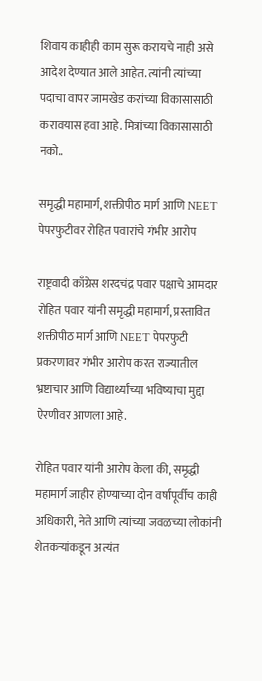शिवाय काहीही काम सुरू करायचे नाही असे आदेश देण्यात आले आहेत. त्यांनी त्यांच्या पदाचा वापर जामखेड करांच्या विकासासाठी करावयास हवा आहे. मित्रांच्या विकासासाठी नको..

समृद्धी महामार्ग, शक्तीपीठ मार्ग आणि NEET पेपरफुटीवर रोहित पवारांचे गंभीर आरोप

राष्ट्रवादी काँग्रेस शरदचंद्र पवार पक्षाचे आमदार रोहित पवार यांनी समृद्धी महामार्ग, प्रस्तावित शक्तीपीठ मार्ग आणि NEET पेपरफुटी प्रकरणावर गंभीर आरोप करत राज्यातील भ्रष्टाचार आणि विद्यार्थ्यांच्या भविष्याचा मुद्दा ऐरणीवर आणला आहे.

रोहित पवार यांनी आरोप केला की, समृद्धी महामार्ग जाहीर होण्याच्या दोन वर्षांपूर्वीच काही अधिकारी, नेते आणि त्यांच्या जवळच्या लोकांनी शेतकऱ्यांकडून अत्यंत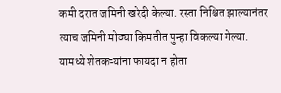कमी दरात जमिनी खरेदी केल्या. रस्ता निश्चित झाल्यानंतर त्याच जमिनी मोठ्या किमतीत पुन्हा विकल्या गेल्या. यामध्ये शेतकऱ्यांना फायदा न होता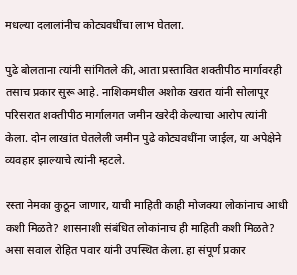मधल्या दलालांनीच कोट्यवधींचा लाभ घेतला.

पुढे बोलताना त्यांनी सांगितले की, आता प्रस्तावित शक्तीपीठ मार्गावरही तसाच प्रकार सुरू आहे. नाशिकमधील अशोक खरात यांनी सोलापूर परिसरात शक्तीपीठ मार्गालगत जमीन खरेदी केल्याचा आरोप त्यांनी केला. दोन लाखांत घेतलेली जमीन पुढे कोट्यवधींना जाईल, या अपेक्षेने व्यवहार झाल्याचे त्यांनी म्हटले.

रस्ता नेमका कुठून जाणार, याची माहिती काही मोजक्या लोकांनाच आधी कशी मिळते? शासनाशी संबंधित लोकांनाच ही माहिती कशी मिळते? असा सवाल रोहित पवार यांनी उपस्थित केला. हा संपूर्ण प्रकार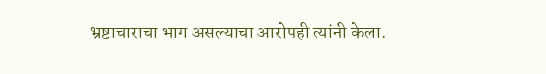भ्रष्टाचाराचा भाग असल्याचा आरोपही त्यांनी केला.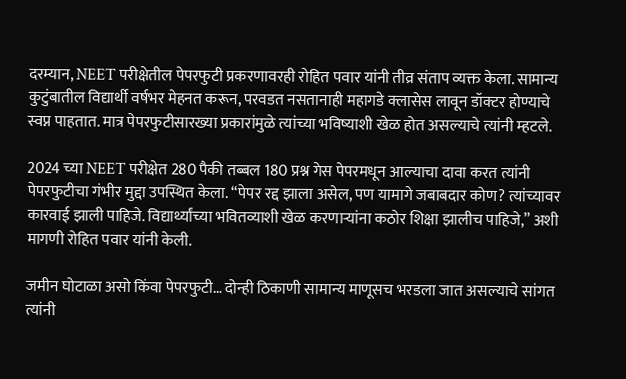दरम्यान, NEET परीक्षेतील पेपरफुटी प्रकरणावरही रोहित पवार यांनी तीव्र संताप व्यक्त केला. सामान्य कुटुंबातील विद्यार्थी वर्षभर मेहनत करून, परवडत नसतानाही महागडे क्लासेस लावून डॉक्टर होण्याचे स्वप्न पाहतात. मात्र पेपरफुटीसारख्या प्रकारांमुळे त्यांच्या भविष्याशी खेळ होत असल्याचे त्यांनी म्हटले.

2024 च्या NEET परीक्षेत 280 पैकी तब्बल 180 प्रश्न गेस पेपरमधून आल्याचा दावा करत त्यांनी पेपरफुटीचा गंभीर मुद्दा उपस्थित केला. “पेपर रद्द झाला असेल, पण यामागे जबाबदार कोण? त्यांच्यावर कारवाई झाली पाहिजे. विद्यार्थ्यांच्या भवितव्याशी खेळ करणाऱ्यांना कठोर शिक्षा झालीच पाहिजे,” अशी मागणी रोहित पवार यांनी केली.

जमीन घोटाळा असो किंवा पेपरफुटी… दोन्ही ठिकाणी सामान्य माणूसच भरडला जात असल्याचे सांगत त्यांनी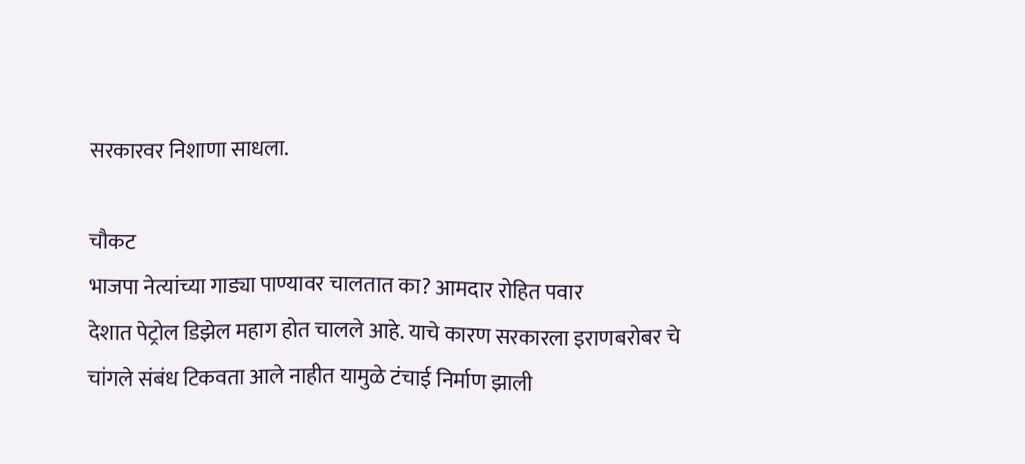सरकारवर निशाणा साधला.

चौकट
भाजपा नेत्यांच्या गाड्या पाण्यावर चालतात का? आमदार रोहित पवार
देशात पेट्रोल डिझेल महाग होत चालले आहे. याचे कारण सरकारला इराणबरोबर चे चांगले संबंध टिकवता आले नाहीत यामुळे टंचाई निर्माण झाली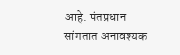आहे. पंतप्रधान सांगतात अनावश्यक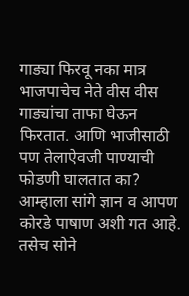गाड्या फिरवू नका मात्र भाजपाचेच नेते वीस वीस गाड्यांचा ताफा घेऊन फिरतात. आणि भाजीसाठी पण तेलाऐवजी पाण्याची फोडणी घालतात का? आम्हाला सांगे ज्ञान व आपण कोरडे पाषाण अशी गत आहे. तसेच सोने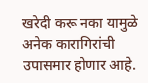खरेदी करू नका यामुळे अनेक कारागिरांची उपासमार होणार आहे.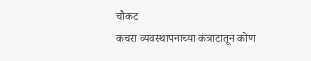चौकट
कचरा व्यवस्थापनाच्या कंत्राटातून कोण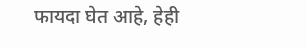फायदा घेत आहे, हेही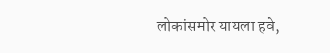लोकांसमोर यायला हवे,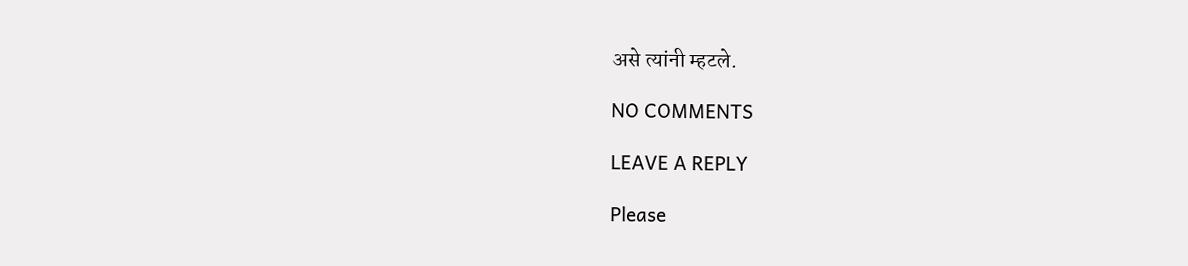असे त्यांनी म्हटले.

NO COMMENTS

LEAVE A REPLY

Please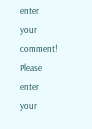enter your comment!
Please enter your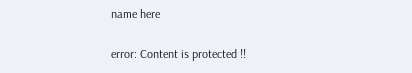name here

error: Content is protected !!